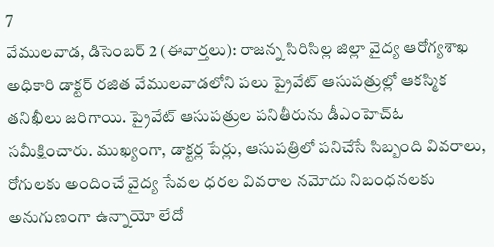7
వేములవాడ, డిసెంబర్ 2 (ఈవార్తలు): రాజన్న సిరిసిల్ల జిల్లా వైద్య ఆరోగ్యశాఖ అధికారి డాక్టర్ రజిత వేములవాడలోని పలు ప్రైవేట్ ఆసుపత్రుల్లో ఆకస్మిక తనిఖీలు జరిగాయి. ప్రైవేట్ ఆసుపత్రుల పనితీరును డీఎంహెచ్ఓ సమీక్షించారు. ముఖ్యంగా, డాక్టర్ల పేర్లు, ఆసుపత్రిలో పనిచేసే సిబ్బంది వివరాలు, రోగులకు అందించే వైద్య సేవల ధరల వివరాల నమోదు నిబంధనలకు అనుగుణంగా ఉన్నాయో లేదో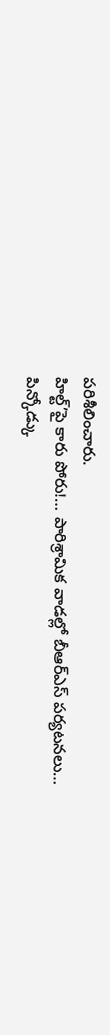పరిశీలించారు.
హిల్ట్’పై కారు పోరు!… పారిశ్రామిక వాడల్లో బీఆర్ఎస్ పర్యటనలు…
పిన్కోడ్కు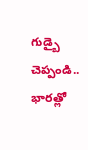గుడ్బై చెప్పండి.. భారత్లో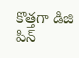కొత్తగా డిజి పిన్